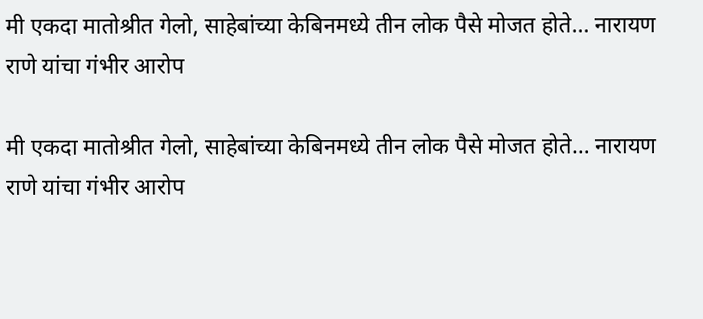मी एकदा मातोश्रीत गेलो, साहेबांच्या केबिनमध्ये तीन लोक पैसे मोजत होते… नारायण राणे यांचा गंभीर आरोप

मी एकदा मातोश्रीत गेलो, साहेबांच्या केबिनमध्ये तीन लोक पैसे मोजत होते… नारायण राणे यांचा गंभीर आरोप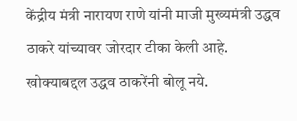केंद्रीय मंत्री नारायण राणे यांनी माजी मुख्यमंत्री उद्धव ठाकरे यांच्यावर जोरदार टीका केली आहे. खोक्याबद्दल उद्धव ठाकरेंनी बोलू नये.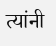त्यांनी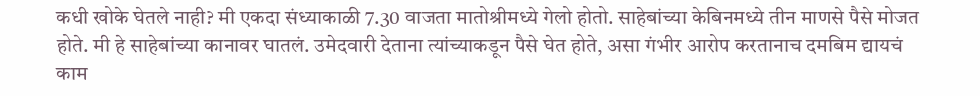कधी खोके घेतले नाही? मी एकदा संध्याकाळी 7.30 वाजता मातोश्रीमध्ये गेलो होतो. साहेबांच्या केबिनमध्ये तीन माणसे पैसे मोजत होते. मी हे साहेबांच्या कानावर घातलं. उमेदवारी देताना त्यांच्याकडून पैसे घेत होते, असा गंभीर आरोप करतानाच दमबिम द्यायचं काम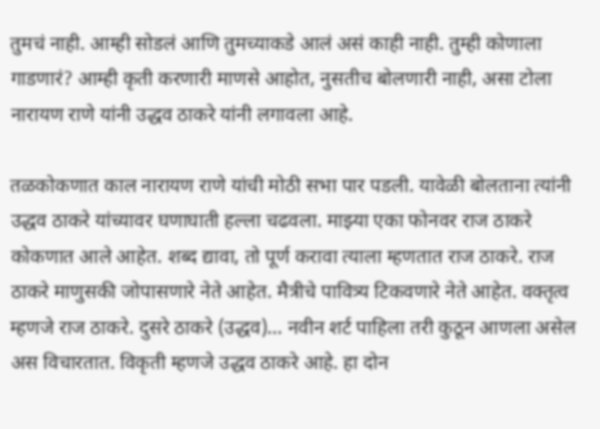तुमचं नाही. आम्ही सोडलं आणि तुमच्याकडे आलं असं काही नाही. तुम्ही कोणाला गाडणारं? आम्ही कृती करणारी माणसे आहोत, नुसतीच बोलणारी नाही, असा टोला नारायण राणे यांनी उद्धव ठाकरे यांनी लगावला आहे.

तळकोकणात काल नारायण राणे यांची मोठी सभा पार पडली. यावेळी बोलताना त्यांनी उद्धव ठाकरे यांच्यावर घणाघाती हल्ला चढवला. माझ्या एका फोनवर राज ठाकरे कोकणात आले आहेत. शब्द द्यावा, तो पूर्ण करावा त्याला म्हणतात राज ठाकरे. राज ठाकरे माणुसकी जोपासणारे नेते आहेत. मैत्रीचे पावित्र्य टिकवणारे नेते आहेत. वक्तृत्व म्हणजे राज ठाकरे. दुसरे ठाकरे (उद्धव)… नवीन शर्ट पाहिला तरी कुठून आणला असेल अस विचारतात. विकृती म्हणजे उद्धव ठाकरे आहे. हा दोन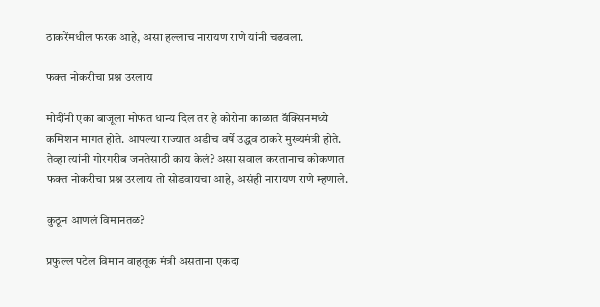ठाकरेंमधील फरक आहे, असा हल्लाच नारायण राणे यांनी चढवला.

फक्त नोकरीचा प्रश्न उरलाय

मोदींनी एका बाजूला मोफत धान्य दिल तर हे कोरोना काळात वॅक्सिनमध्ये कमिशन मागत होते. आपल्या राज्यात अडीच वर्षे उद्धव ठाकरे मुख्यमंत्री होते. तेव्हा त्यांनी गोरगरीब जनतेसाठी काय केलं? असा सवाल करतानाच कोकणात फक्त नोकरीचा प्रश्न उरलाय तो सोडवायचा आहे, असंही नारायण राणे म्हणाले.

कुठून आणलं विमानतळ?

प्रफुल्ल पटेल विमान वाहतूक मंत्री असताना एकदा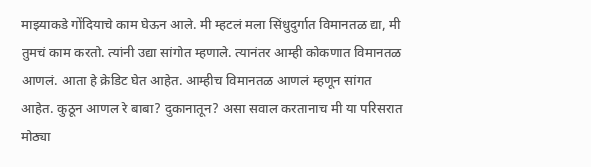माझ्याकडे गोंदियाचे काम घेऊन आले. मी म्हटलं मला सिंधुदुर्गात विमानतळ द्या, मी तुमचं काम करतो. त्यांनी उद्या सांगोत म्हणाले. त्यानंतर आम्ही कोकणात विमानतळ आणलं. आता हे क्रेडिट घेत आहेत. आम्हीच विमानतळ आणलं म्हणून सांगत आहेत. कुठून आणल रे बाबा? दुकानातून? असा सवाल करतानाच मी या परिसरात मोठ्या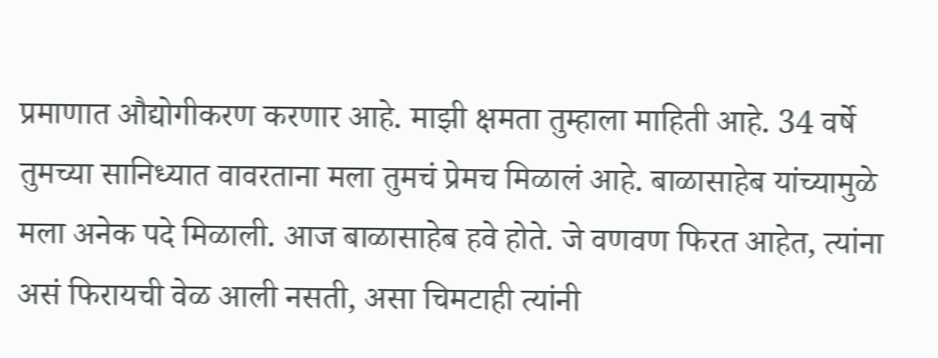प्रमाणात औद्योगीकरण करणार आहे. माझी क्षमता तुम्हाला माहिती आहे. 34 वर्षे तुमच्या सानिध्यात वावरताना मला तुमचं प्रेमच मिळालं आहे. बाळासाहेब यांच्यामुळे मला अनेक पदे मिळाली. आज बाळासाहेब हवे होते. जे वणवण फिरत आहेत, त्यांना असं फिरायची वेळ आली नसती, असा चिमटाही त्यांनी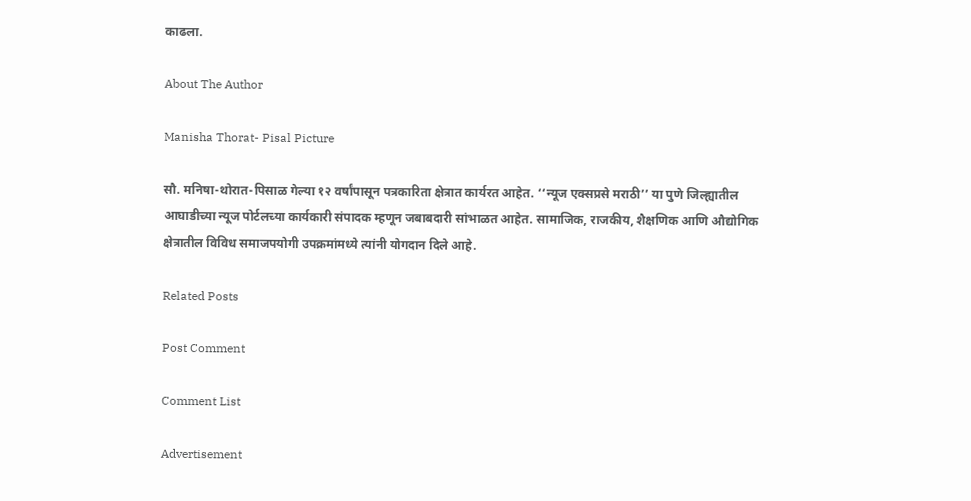काढला.

About The Author

Manisha Thorat- Pisal Picture

सौ. मनिषा-थोरात-पिसाळ गेल्या १२ वर्षांपासून पत्रकारिता क्षेत्रात कार्यरत आहेत. ‘‘न्यूज एक्सप्रसे मराठी’’ या पुणे जिल्ह्यातील आघाडीच्या न्यूज पोर्टलच्या कार्यकारी संपादक म्हणून जबाबदारी सांभाळत आहेत. सामाजिक, राजकीय, शैक्षणिक आणि औद्योगिक क्षेत्रातील विविध समाजपयोगी उपक्रमांमध्ये त्यांनी योगदान दिले आहे.

Related Posts

Post Comment

Comment List

Advertisement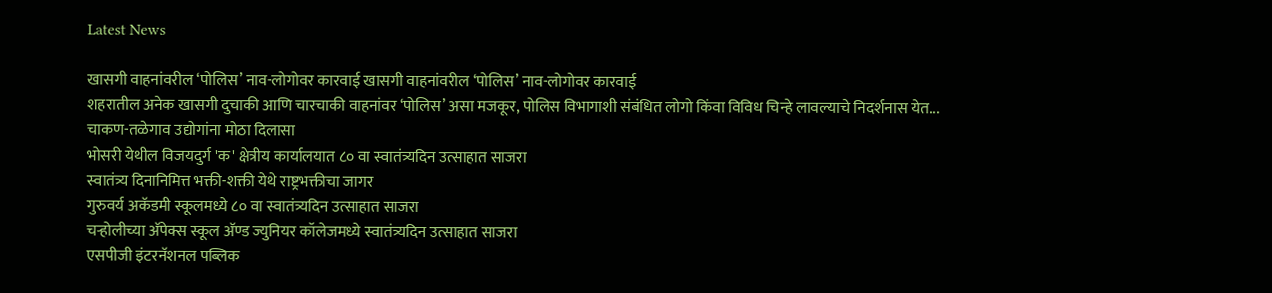Latest News

खासगी वाहनांवरील ‘पोलिस’ नाव-लोगोवर कारवाई खासगी वाहनांवरील ‘पोलिस’ नाव-लोगोवर कारवाई
शहरातील अनेक खासगी दुचाकी आणि चारचाकी वाहनांवर ‘पोलिस’ असा मजकूर, पोलिस विभागाशी संबंधित लोगो किंवा विविध चिन्हे लावल्याचे निदर्शनास येत...
चाकण-तळेगाव उद्योगांना मोठा दिलासा
भोसरी येथील विजयदुर्ग 'क' क्षेत्रीय कार्यालयात ८० वा स्वातंत्र्यदिन उत्साहात साजरा
स्वातंत्र्य दिनानिमित्त भक्ती-शक्ती येथे राष्ट्रभक्तीचा जागर
गुरुवर्य अकॅडमी स्कूलमध्ये ८० वा स्वातंत्र्यदिन उत्साहात साजरा
चऱ्होलीच्या अ‍ॅपेक्स स्कूल अ‍ॅण्ड ज्युनियर कॉलेजमध्ये स्वातंत्र्यदिन उत्साहात साजरा
एसपीजी इंटरनॅशनल पब्लिक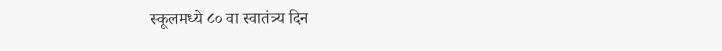स्कूलमध्ये ८० वा स्वातंत्र्य दिन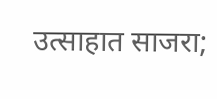उत्साहात साजरा;